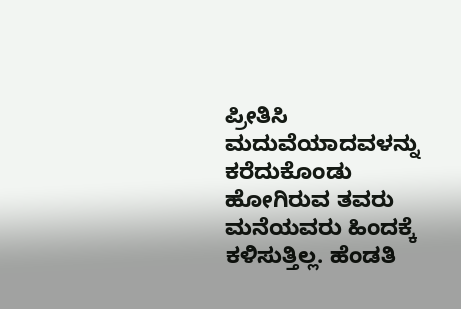ಪ್ರೀತಿಸಿ ಮದುವೆಯಾದವಳನ್ನು ಕರೆದುಕೊಂಡು ಹೋಗಿರುವ ತವರು ಮನೆಯವರು ಹಿಂದಕ್ಕೆ ಕಳಿಸುತ್ತಿಲ್ಲ. ಹೆಂಡತಿ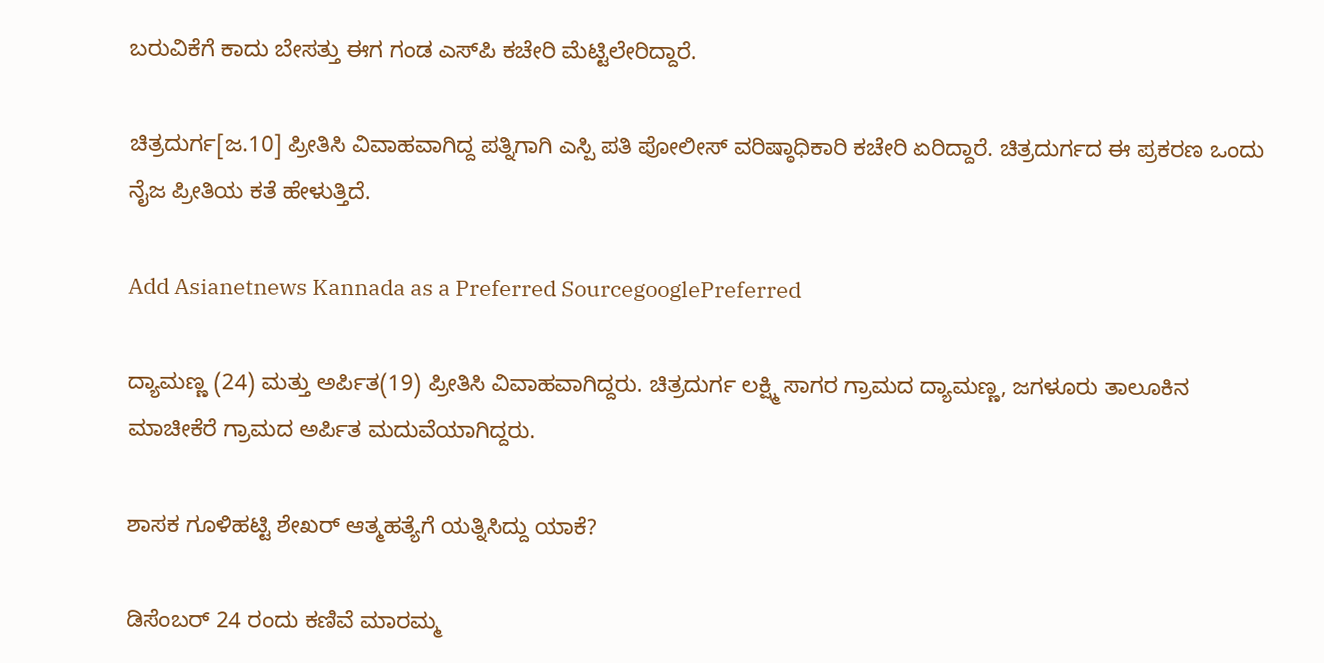ಬರುವಿಕೆಗೆ ಕಾದು ಬೇಸತ್ತು ಈಗ ಗಂಡ ಎಸ್‌ಪಿ ಕಚೇರಿ ಮೆಟ್ಟಿಲೇರಿದ್ದಾರೆ.

ಚಿತ್ರದುರ್ಗ[ಜ.10] ಪ್ರೀತಿಸಿ ವಿವಾಹವಾಗಿದ್ದ ಪತ್ನಿಗಾಗಿ ಎಸ್ಪಿ ಪತಿ ಪೋಲೀಸ್ ವರಿಷ್ಠಾಧಿಕಾರಿ ಕಚೇರಿ ಏರಿದ್ದಾರೆ. ಚಿತ್ರದುರ್ಗದ ಈ ಪ್ರಕರಣ ಒಂದು ನೈಜ ಪ್ರೀತಿಯ ಕತೆ ಹೇಳುತ್ತಿದೆ.

Add Asianetnews Kannada as a Preferred SourcegooglePreferred

ದ್ಯಾಮಣ್ಣ (24) ಮತ್ತು ಅರ್ಪಿತ(19) ಪ್ರೀತಿಸಿ ವಿವಾಹವಾಗಿದ್ದರು. ಚಿತ್ರದುರ್ಗ ಲಕ್ಷ್ಮಿ ಸಾಗರ ಗ್ರಾಮದ ದ್ಯಾಮಣ್ಣ, ಜಗಳೂರು ತಾಲೂಕಿನ ಮಾಚೀಕೆರೆ ಗ್ರಾಮದ ಅರ್ಪಿತ ಮದುವೆಯಾಗಿದ್ದರು.

ಶಾಸಕ ಗೂಳಿಹಟ್ಟಿ ಶೇಖರ್ ಆತ್ಮಹತ್ಯೆಗೆ ಯತ್ನಿಸಿದ್ದು ಯಾಕೆ?

ಡಿಸೆಂಬರ್ 24 ರಂದು ಕಣಿವೆ ಮಾರಮ್ಮ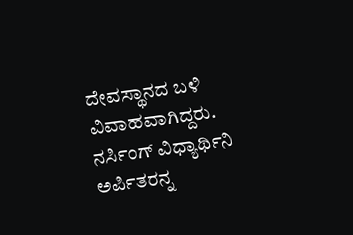ದೇವಸ್ಥಾನದ ಬಳಿ ವಿವಾಹವಾಗಿದ್ದರು. ನರ್ಸಿಂಗ್ ವಿಧ್ಯಾರ್ಥಿನಿ ಅರ್ಪಿತರನ್ನ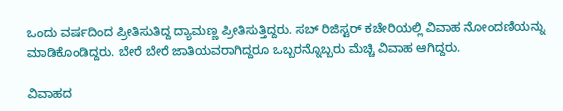ಒಂದು ವರ್ಷದಿಂದ ಪ್ರೀತಿಸುತಿದ್ದ ದ್ಯಾಮಣ್ಣ ಪ್ರೀತಿಸುತ್ತಿದ್ದರು. ಸಬ್ ರಿಜಿಸ್ಟರ್ ಕಚೇರಿಯಲ್ಲಿ ವಿವಾಹ ನೋಂದಣಿಯನ್ನು ಮಾಡಿಕೊಂಡಿದ್ದರು. ಬೇರೆ ಬೇರೆ ಜಾತಿಯವರಾಗಿದ್ದರೂ ಒಬ್ಬರನ್ನೊಬ್ಬರು ಮೆಚ್ಚಿ ವಿವಾಹ ಆಗಿದ್ದರು.

ವಿವಾಹದ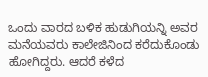ಒಂದು ವಾರದ ಬಳಿಕ ಹುಡುಗಿಯನ್ನಿ ಅವರ ಮನೆಯವರು ಕಾಲೇಜಿನಿಂದ ಕರೆದುಕೊಂಡು ಹೋಗಿದ್ದರು. ಆದರೆ ಕಳೆದ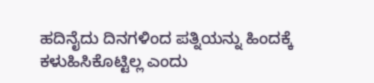ಹದಿನೈದು ದಿನಗಳಿಂದ ಪತ್ನಿಯನ್ನು ಹಿಂದಕ್ಕೆ ಕಳುಹಿಸಿಕೊಟ್ಟಿಲ್ಲ ಎಂದು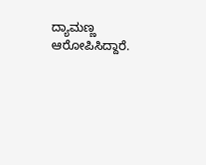ದ್ಯಾಮಣ್ಣ ಆರೋಪಿಸಿದ್ದಾರೆ.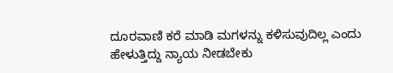ದೂರವಾಣಿ ಕರೆ ಮಾಡಿ ಮಗಳನ್ನು ಕಳಿಸುವುದಿಲ್ಲ ಎಂದು ಹೇಳುತ್ತಿದ್ದು ನ್ಯಾಯ ನೀಡಬೇಕು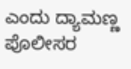ಎಂದು ದ್ಯಾಮಣ್ಣ ಪೊಲೀಸರ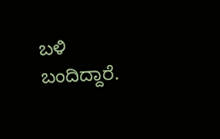ಬಳಿ ಬಂದಿದ್ದಾರೆ.